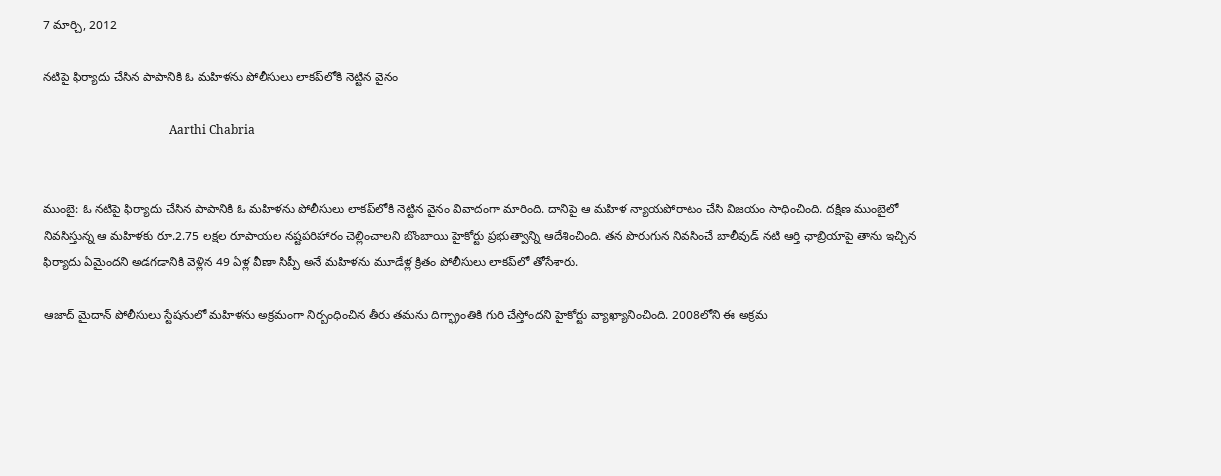7 మార్చి, 2012

నటిపై ఫిర్యాదు చేసిన పాపానికి ఓ మహిళను పోలీసులు లాకప్‌లోకి నెట్టిన వైనం

                                          Aarthi Chabria


ముంబై: ఓ నటిపై ఫిర్యాదు చేసిన పాపానికి ఓ మహిళను పోలీసులు లాకప్‌లోకి నెట్టిన వైనం వివాదంగా మారింది. దానిపై ఆ మహిళ న్యాయపోరాటం చేసి విజయం సాధించింది. దక్షిణ ముంబైలో నివసిస్తున్న ఆ మహిళకు రూ.2.75 లక్షల రూపాయల నష్టపరిహారం చెల్లించాలని బొంబాయి హైకోర్టు ప్రభుత్వాన్ని ఆదేశించింది. తన పొరుగున నివసించే బాలీవుడ్ నటి ఆర్తి ఛాబ్రియాపై తాను ఇచ్చిన ఫిర్యాదు ఏమైందని అడగడానికి వెళ్లిన 49 ఏళ్ల వీణా సిప్పీ అనే మహిళను మూడేళ్ల క్రితం పోలీసులు లాకప్‌లో తోసేశారు.

ఆజాద్ మైదాన్ పోలీసులు స్టేషనులో మహిళను అక్రమంగా నిర్బంధించిన తీరు తమను దిగ్భ్రాంతికి గురి చేస్తోందని హైకోర్టు వ్యాఖ్యానించింది. 2008లోని ఈ అక్రమ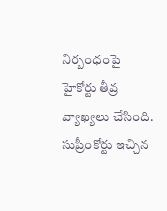నిర్బంధంపై హైకోర్టు తీవ్ర వ్యాఖ్యలు చేసింది. సుప్రీంకోర్టు ఇచ్చిన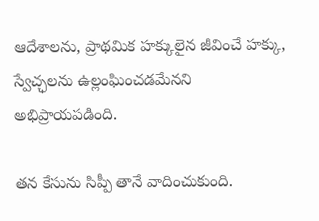ఆదేశాలను, ప్రాథమిక హక్కులైన జీవించే హక్కు, స్వేచ్ఛలను ఉల్లంఘించడమేనని అభిప్రాయపడింది.

తన కేసును సిప్పీ తానే వాదించుకుంది.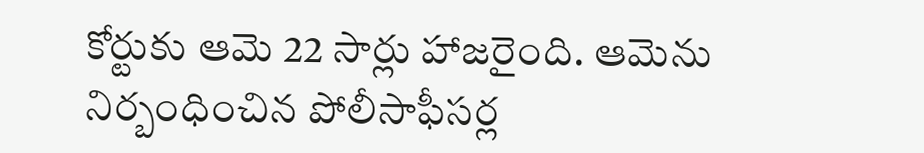కోర్టుకు ఆమె 22 సార్లు హాజరైంది. ఆమెను నిర్బంధించిన పోలీసాఫీసర్ల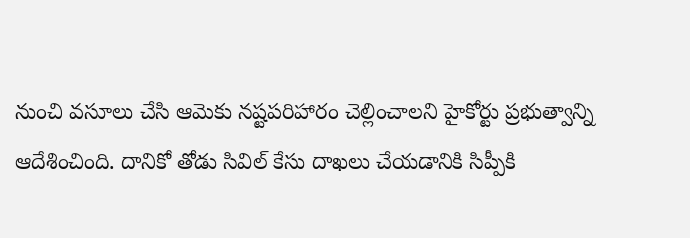నుంచి వసూలు చేసి ఆమెకు నష్టపరిహారం చెల్లించాలని హైకోర్టు ప్రభుత్వాన్ని ఆదేశించింది. దానికో తోడు సివిల్ కేసు దాఖలు చేయడానికి సిప్పీకి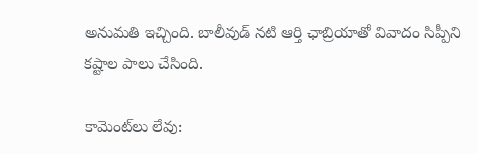అనుమతి ఇచ్చింది. బాలీవుడ్ నటి ఆర్తి ఛాబ్రియాతో వివాదం సిప్పీని కష్టాల పాలు చేసింది.

కామెంట్‌లు లేవు: